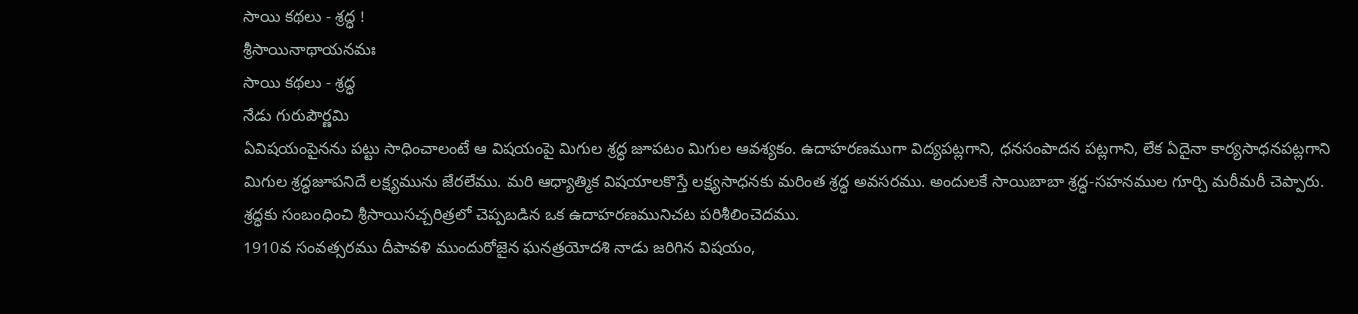సాయి కథలు - శ్రద్ధ !
శ్రీసాయినాథాయనమః
సాయి కథలు - శ్రద్ధ
నేడు గురుపౌర్ణమి
ఏవిషయంపైనను పట్టు సాధించాలంటే ఆ విషయంపై మిగుల శ్రద్ధ జూపటం మిగుల ఆవశ్యకం. ఉదాహరణముగా విద్యపట్లగాని, ధనసంపాదన పట్లగాని, లేక ఏదైనా కార్యసాధనపట్లగాని మిగుల శ్రద్ధజూపనిదే లక్ష్యమును జేరలేము. మరి ఆధ్యాత్మిక విషయాలకొస్తే లక్ష్యసాధనకు మరింత శ్రద్ధ అవసరము. అందులకే సాయిబాబా శ్రద్ధ-సహనముల గూర్చి మరీమరీ చెప్పారు. శ్రద్ధకు సంబంధించి శ్రీసాయిసచ్చరిత్రలో చెప్పబడిన ఒక ఉదాహరణమునిచట పరిశీలించెదము.
1910వ సంవత్సరము దీపావళి ముందురోజైన ఘనత్రయోదశి నాడు జరిగిన విషయం,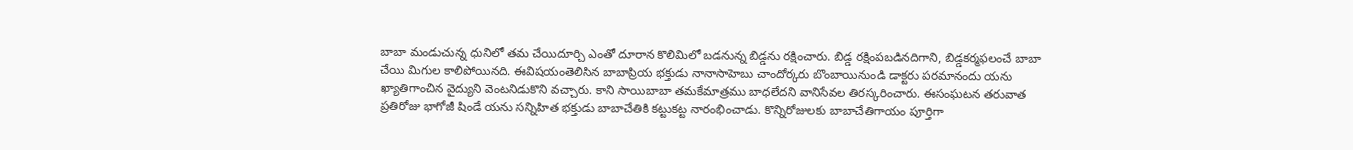బాబా మండుచున్న ధునిలో తమ చేయిదూర్చి ఎంతో దూరాన కొలిమిలో బడనున్న బిడ్డను రక్షించారు. బిడ్డ రక్షింపబడినదిగాని, బిడ్డకర్మఫలంచే బాబా చేయి మిగుల కాలిపోయినది. ఈవిషయంతెలిసిన బాబాప్రియ భక్తుడు నానాసాహెబు చాందోర్కరు బొంబాయినుండి డాక్టరు పరమానందు యను ఖ్యాతిగాంచిన వైద్యుని వెంటనిడుకొని వచ్చారు. కాని సాయిబాబా తమకేమాత్రము బాధలేదని వానిసేవల తిరస్కరించారు. ఈసంఘటన తరువాత ప్రతిరోజు భాగోజీ షిండే యను సన్నిహిత భక్తుడు బాబాచేతికి కట్టుకట్ట నారంభించాడు. కొన్నిరోజులకు బాబాచేతిగాయం పూర్తిగా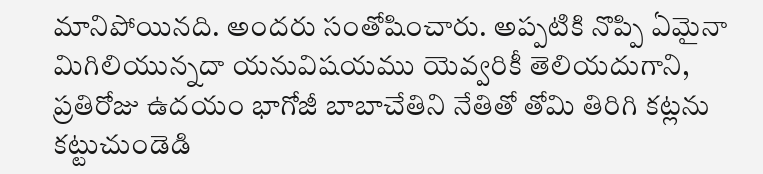మానిపోయినది. అందరు సంతోషించారు. అప్పటికి నొప్పి ఏమైనా మిగిలియున్నదా యనువిషయము యెవ్వరికీ తెలియదుగాని, ప్రతిరోజు ఉదయం భాగోజీ బాబాచేతిని నేతితో తోమి తిరిగి కట్లను కట్టుచుండెడి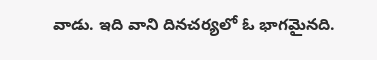వాడు. ఇది వాని దినచర్యలో ఓ భాగమైనది.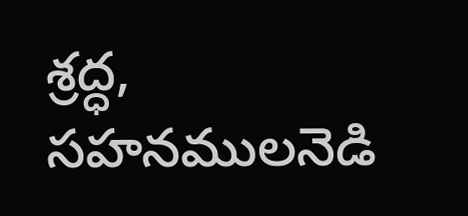శ్రద్ధ, సహనములనెడి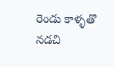రెండు కాళ్ళతొ నడచి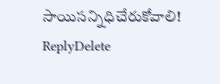సాయిసన్నిధిచేరుకోవాలి!
ReplyDelete